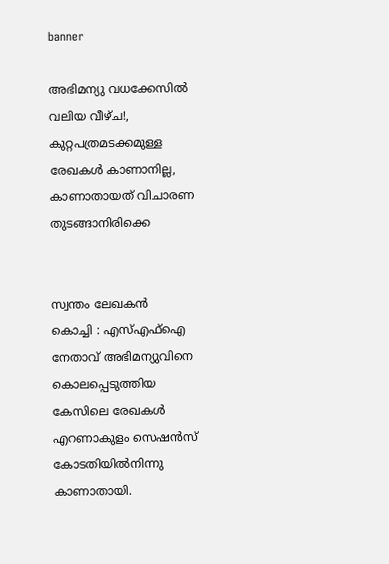banner

അഭിമന്യു വധക്കേസിൽ വലിയ വീഴ്ച!, കുറ്റപത്രമടക്കമുള്ള രേഖകൾ കാണാനില്ല, കാണാതായത് വിചാരണ തുടങ്ങാനിരിക്കെ


സ്വന്തം ലേഖകൻ
കൊച്ചി : എസ്എഫ്ഐ നേതാവ് അഭിമന്യുവിനെ കൊലപ്പെടുത്തിയ കേസിലെ രേഖകൾ എറണാകുളം സെഷൻസ് കോടതിയിൽനിന്നു കാണാതായി.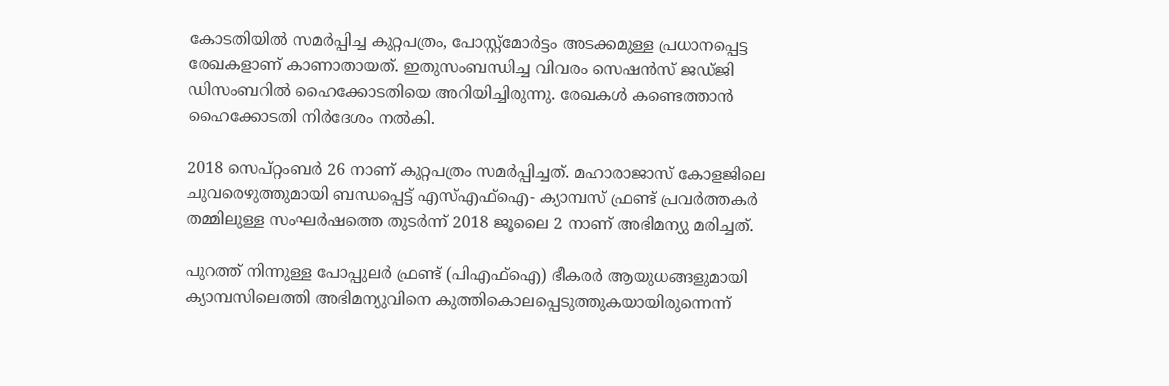കോടതിയിൽ സമർപ്പിച്ച കുറ്റപത്രം, പോസ്റ്റ്‍മോർട്ടം അടക്കമുള്ള പ്രധാനപ്പെട്ട രേഖകളാണ് കാണാതായത്. ഇതുസംബന്ധിച്ച വിവരം സെഷൻസ് ജഡ്ജി ഡിസംബറിൽ ഹൈക്കോടതിയെ അറിയിച്ചിരുന്നു. രേഖകൾ കണ്ടെത്താൻ ഹൈക്കോടതി നിർദേശം നൽകി.

2018 സെപ്റ്റംബർ 26 നാണ് കുറ്റപത്രം സമർപ്പിച്ചത്. മഹാരാജാസ് കോളജിലെ ചുവരെഴുത്തുമായി ബന്ധപ്പെട്ട് എസ്എഫ്‌ഐ- ക്യാമ്പസ് ഫ്രണ്ട് പ്രവർത്തകർ തമ്മിലുള്ള സംഘർഷത്തെ തുടർന്ന് 2018 ജൂലൈ 2 നാണ് അഭിമന്യു മരിച്ചത്.

പുറത്ത് നിന്നുള്ള പോപ്പുലർ ഫ്രണ്ട് (പിഎഫ്‌ഐ) ഭീകരർ ആയുധങ്ങളുമായി ക്യാമ്പസിലെത്തി അഭിമന്യുവിനെ കുത്തികൊലപ്പെടുത്തുകയായിരുന്നെന്ന്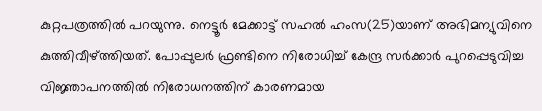കുറ്റപത്രത്തിൽ പറയുന്നു. നെട്ടൂർ മേക്കാട്ട് സഹൽ ഹംസ(25)യാണ് അഭിമന്യുവിനെ കുത്തിവീഴ്‌ത്തിയത്. പോപ്പുലർ ഫ്രണ്ടിനെ നിരോധിച്ച് കേന്ദ്ര സർക്കാർ പുറപ്പെടുവിച്ച വിജ്ഞാപനത്തിൽ നിരോധനത്തിന് കാരണമായ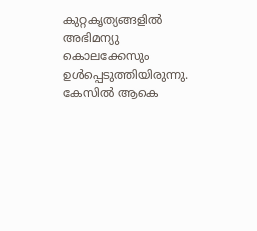കുറ്റകൃത്യങ്ങളിൽ അഭിമന്യു കൊലക്കേസും ഉൾപ്പെടുത്തിയിരുന്നു. കേസിൽ ആകെ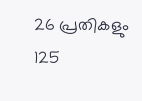26 പ്രതികളും 125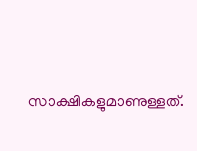സാക്ഷികളുമാണുള്ളത്.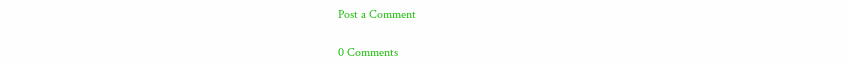Post a Comment

0 Comments